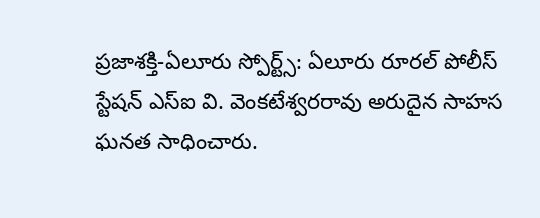ప్రజాశక్తి-ఏలూరు స్పోర్ట్స్: ఏలూరు రూరల్ పోలీస్ స్టేషన్ ఎస్ఐ వి. వెంకటేశ్వరరావు అరుదైన సాహస ఘనత సాధించారు.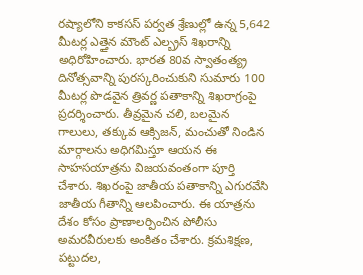రష్యాలోని కాకసస్ పర్వత శ్రేణుల్లో ఉన్న 5,642 మీటర్ల ఎత్తైన మౌంట్ ఎల్బ్రస్ శిఖరాన్ని అధిరోహించారు. భారత 80వ స్వాతంత్య్ర దినోత్సవాన్ని పురస్కరించుకుని సుమారు 100 మీటర్ల పొడవైన త్రివర్ణ పతాకాన్ని శిఖరాగ్రంపై ప్రదర్శించారు. తీవ్రమైన చలి, బలమైన గాలులు, తక్కువ ఆక్సిజన్, మంచుతో నిండిన మార్గాలను అధిగమిస్తూ ఆయన ఈ సాహసయాత్రను విజయవంతంగా పూర్తి చేశారు. శిఖరంపై జాతీయ పతాకాన్ని ఎగురవేసి జాతీయ గీతాన్ని ఆలపించారు. ఈ యాత్రను దేశం కోసం ప్రాణాలర్పించిన పోలీసు అమరవీరులకు అంకితం చేశారు. క్రమశిక్షణ, పట్టుదల,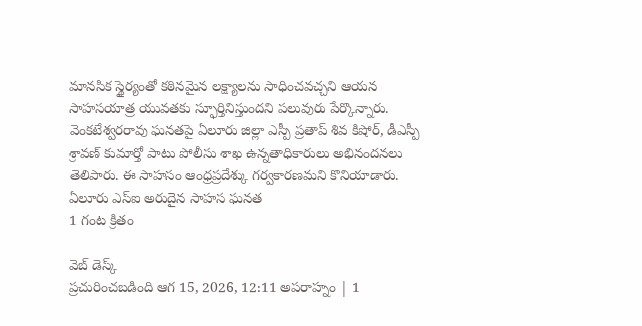మానసిక స్థైర్యంతో కఠినమైన లక్ష్యాలను సాధించవచ్చని ఆయన సాహసయాత్ర యువతకు స్ఫూర్తినిస్తుందని పలువురు పేర్కొన్నారు. వెంకటేశ్వరరావు ఘనతపై ఏలూరు జిల్లా ఎస్పీ ప్రతాప్ శివ కిషోర్, డీఎస్పీ శ్రావణ్ కుమార్తో పాటు పోలీసు శాఖ ఉన్నతాధికారులు అభినందనలు తెలిపారు. ఈ సాహసం ఆంధ్రప్రదేశ్కు గర్వకారణమని కొనియాడారు.
ఏలూరు ఎస్ఐ అరుదైన సాహస ఘనత
1 గంట క్రితం

వెబ్ డెస్క్
ప్రచురించబడింది ఆగ 15, 2026, 12:11 అపరాహ్నం | 1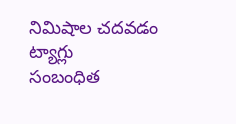నిమిషాల చదవడం
ట్యాగ్లు
సంబంధిత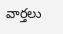వార్తలు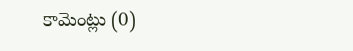కామెంట్లు (0)